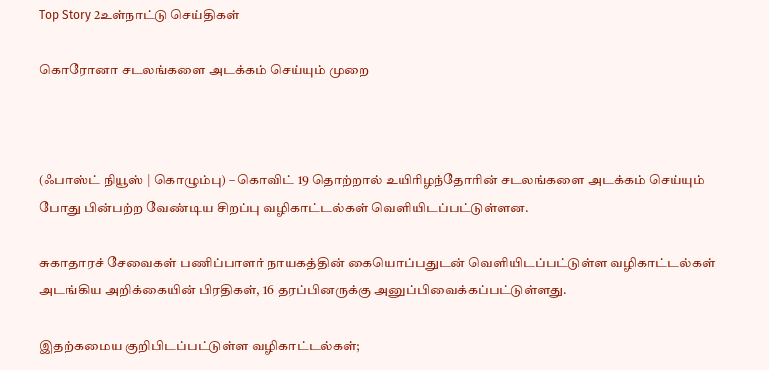Top Story 2உள்நாட்டு செய்திகள்

கொரோனா சடலங்களை அடக்கம் செய்யும் முறை



(ஃபாஸ்ட் நியூஸ் | கொழும்பு) – கொவிட் 19 தொற்றால் உயிரிழந்தோரின் சடலங்களை அடக்கம் செய்யும் போது பின்பற்ற வேண்டிய சிறப்பு வழிகாட்டல்கள் வெளியிடப்பட்டுள்ளன.

சுகாதாரச் சேவைகள் பணிப்பாளர் நாயகத்தின் கையொப்பதுடன் வெளியிடப்பட்டுள்ள வழிகாட்டல்கள் அடங்கிய அறிக்கையின் பிரதிகள், 16 தரப்பினருக்கு அனுப்பிவைக்கப்பட்டுள்ளது.

இதற்கமைய குறிபிடப்பட்டுள்ள வழிகாட்டல்கள்;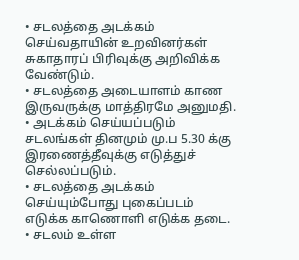• சடலத்தை அடக்கம் செய்வதாயின் உறவினர்கள் சுகாதாரப் பிரிவுக்கு அறிவிக்க வேண்டும்.
• சடலத்தை அடையாளம் காண இருவருக்கு மாத்திரமே அனுமதி.
• அடக்கம் செய்யப்படும் சடலங்கள் தினமும் மு.ப 5.30 க்கு இரணைத்தீவுக்கு எடுத்துச் செல்லப்படும்.
• சடலத்தை அடக்கம் செய்யும்போது புகைப்படம் எடுக்க காணொளி எடுக்க தடை.
• சடலம் உள்ள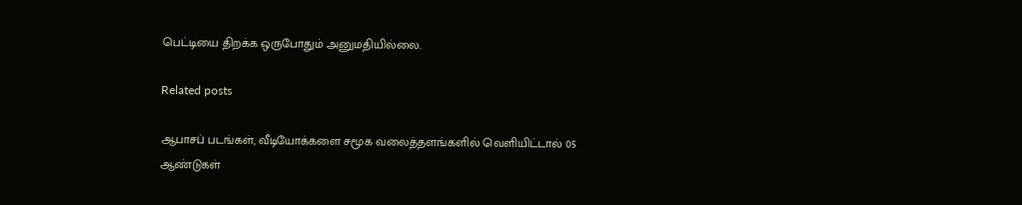பெட்டியை திறக்க ஒருபோதும் அனுமதியில்லை.

Related posts

ஆபாசப் படங்கள், வீடியோக்களை சமூக வலைத்தளங்களில் வெளியிட்டால் 05 ஆண்டுகள்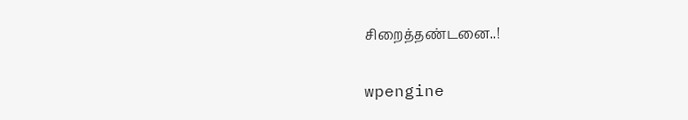சிறைத்தண்டனை..!

wpengine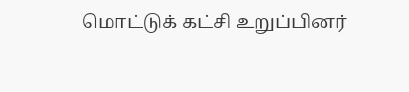மொட்டுக் கட்சி உறுப்பினர்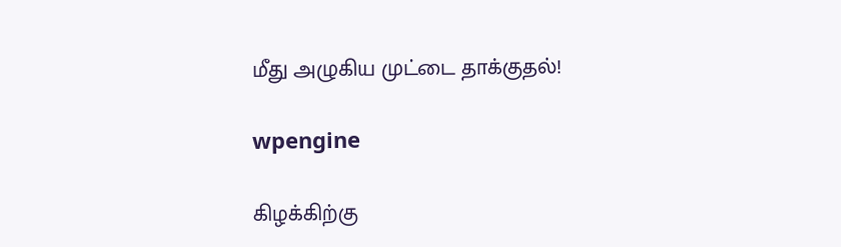மீது அழுகிய முட்டை தாக்குதல்!

wpengine

கிழக்கிற்கு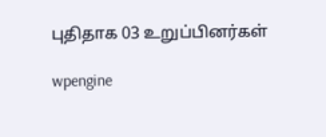புதிதாக 03 உறுப்பினர்கள்

wpengine